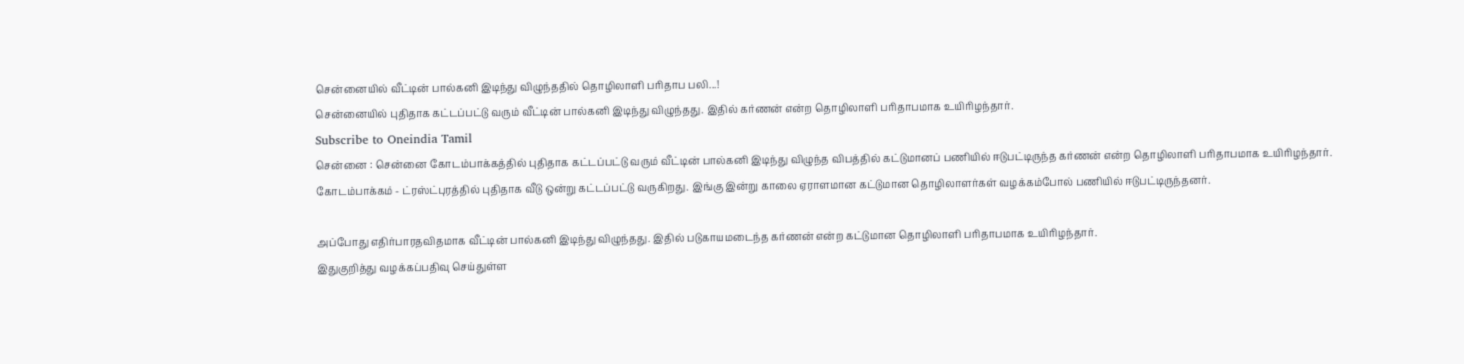சென்னையில் வீட்டின் பால்கனி இடிந்து விழுந்ததில் தொழிலாளி பரிதாப பலி...!
சென்னையில் புதிதாக கட்டப்பட்டு வரும் வீட்டின் பால்கனி இடிந்து விழுந்தது. இதில் கர்ணன் என்ற தொழிலாளி பரிதாபமாக உயிரிழந்தார்.
Subscribe to Oneindia Tamil
சென்னை : சென்னை கோடம்பாக்கத்தில் புதிதாக கட்டப்பட்டு வரும் வீட்டின் பால்கனி இடிந்து விழுந்த விபத்தில் கட்டுமானப் பணியில் ஈடுபட்டிருந்த கர்ணன் என்ற தொழிலாளி பரிதாபமாக உயிரிழந்தார்.
கோடம்பாக்கம் - ட்ரஸ்ட்புரத்தில் புதிதாக வீடு ஒன்று கட்டப்பட்டு வருகிறது. இங்கு இன்று காலை ஏராளமான கட்டுமான தொழிலாளர்கள் வழக்கம்போல் பணியில் ஈடுபட்டிருந்தனர்.

அப்போது எதிர்பாரதவிதமாக வீட்டின் பால்கனி இடிந்து விழுந்தது. இதில் படுகாயமடைந்த கர்ணன் என்ற கட்டுமான தொழிலாளி பரிதாபமாக உயிரிழந்தார்.
இதுகுறித்து வழக்கப்பதிவு செய்துள்ள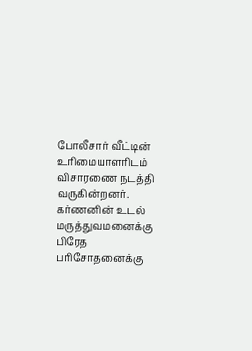போலீசார் வீட்டின் உரிமையாளரிடம் விசாரணை நடத்தி வருகின்றனர். கர்ணனின் உடல் மருத்துவமனைக்கு பிரேத பரிசோதனைக்கு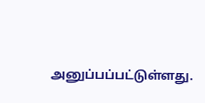அனுப்பப்பட்டுள்ளது.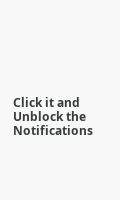Click it and Unblock the Notifications